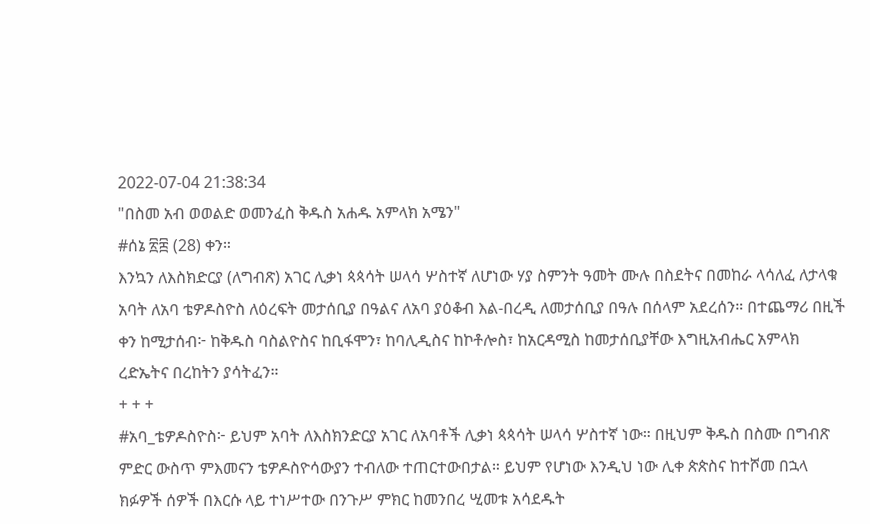2022-07-04 21:38:34
"በስመ አብ ወወልድ ወመንፈስ ቅዱስ አሐዱ አምላክ አሜን"
#ሰኔ ፳፰ (28) ቀን።
እንኳን ለእስክድርያ (ለግብጽ) አገር ሊቃነ ጳጳሳት ሠላሳ ሦስተኛ ለሆነው ሃያ ስምንት ዓመት ሙሉ በስደትና በመከራ ላሳለፈ ለታላቁ አባት ለአባ ቴዎዶስዮስ ለዕረፍት መታሰቢያ በዓልና ለአባ ያዕቆብ እል-በረዲ ለመታሰቢያ በዓሉ በሰላም አደረሰን። በተጨማሪ በዚች ቀን ከሚታሰብ፦ ከቅዱስ ባስልዮስና ከቢፋሞን፣ ከባሊዲስና ከኮቶሎስ፣ ከአርዳሚስ ከመታሰቢያቸው እግዚአብሔር አምላክ ረድኤትና በረከትን ያሳትፈን።
+ + +
#አባ_ቴዎዶስዮስ፦ ይህም አባት ለእስክንድርያ አገር ለአባቶች ሊቃነ ጳጳሳት ሠላሳ ሦስተኛ ነው። በዚህም ቅዱስ በስሙ በግብጽ ምድር ውስጥ ምእመናን ቴዎዶስዮሳውያን ተብለው ተጠርተውበታል። ይህም የሆነው እንዲህ ነው ሊቀ ጵጵስና ከተሾመ በኋላ ክፉዎች ሰዎች በእርሱ ላይ ተነሥተው በንጉሥ ምክር ከመንበረ ሢመቱ አሳደዱት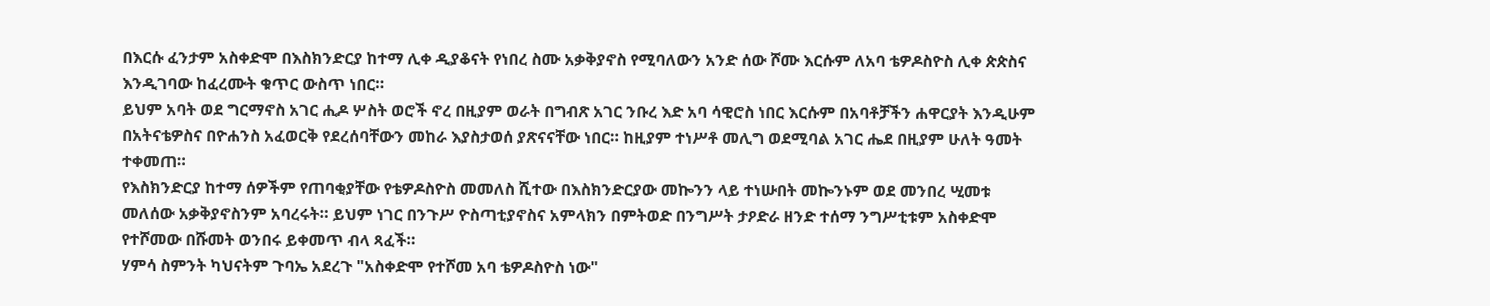በእርሱ ፈንታም አስቀድሞ በእስክንድርያ ከተማ ሊቀ ዲያቆናት የነበረ ስሙ አቃቅያኖስ የሚባለውን አንድ ሰው ሾሙ እርሱም ለአባ ቴዎዶስዮስ ሊቀ ጵጵስና እንዲገባው ከፈረሙት ቁጥር ውስጥ ነበር።
ይህም አባት ወደ ግርማኖስ አገር ሒዶ ሦስት ወሮች ኖረ በዚያም ወራት በግብጽ አገር ንቡረ እድ አባ ሳዊሮስ ነበር እርሱም በአባቶቻችን ሐዋርያት እንዲሁም በአትናቴዎስና በዮሐንስ አፈወርቅ የደረሰባቸውን መከራ እያስታወሰ ያጽናናቸው ነበር። ከዚያም ተነሥቶ መሊግ ወደሚባል አገር ሔደ በዚያም ሁለት ዓመት ተቀመጠ።
የእስክንድርያ ከተማ ሰዎችም የጠባቂያቸው የቴዎዶስዮስ መመለስ ሺተው በእስክንድርያው መኰንን ላይ ተነሡበት መኰንኑም ወደ መንበረ ሢመቱ መለሰው አቃቅያኖስንም አባረሩት። ይህም ነገር በንጉሥ ዮስጣቲያኖስና አምላክን በምትወድ በንግሥት ታዖድራ ዘንድ ተሰማ ንግሥቲቱም አስቀድሞ የተሾመው በሹመት ወንበሩ ይቀመጥ ብላ ጻፈች።
ሃምሳ ስምንት ካህናትም ጉባኤ አደረጉ "አስቀድሞ የተሾመ አባ ቴዎዶስዮስ ነው"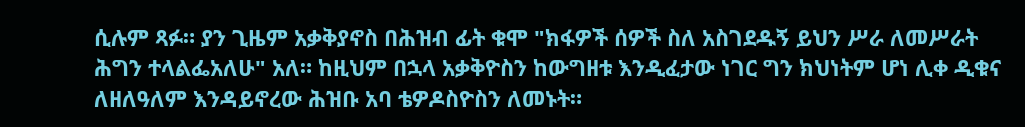ሲሉም ጻፉ። ያን ጊዜም አቃቅያኖስ በሕዝብ ፊት ቁሞ "ክፋዎች ሰዎች ስለ አስገደዱኝ ይህን ሥራ ለመሥራት ሕግን ተላልፌአለሁ" አለ። ከዚህም በኋላ አቃቅዮስን ከውግዘቱ እንዲፈታው ነገር ግን ክህነትም ሆነ ሊቀ ዲቁና ለዘለዓለም እንዳይኖረው ሕዝቡ አባ ቴዎዶስዮስን ለመኑት።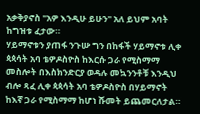አቃቅያኖስ "አዎ እንዲሁ ይሁን" አለ ይህም አባት ከግዝቱ ፈታው።
ሃይማኖቱን ያጠፋ ንጉሡ ግን በከፋች ሃይማኖቱ ሊቀ ጳጳሳት አባ ቴዎዶስዮስ ከእርሱ ጋራ የሚስማማ መስሎት በእስክንድርያ ወዳሉ መኳንንቶቹ እንዲህ ብሎ ጻፈ ሊቀ ጳጳሳት አባ ቴዎዶስዮስ በሃይማኖት ከእኛ ጋራ የሚስማማ ከሆነ ሹመት ይጨመርለታል።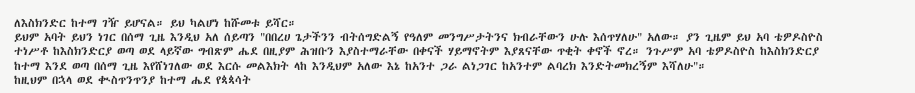ለእስክንድር ከተማ ገዥ ይሆናል። ይህ ካልሆነ ከሹመቱ ይሻር።
ይህም አባት ይህን ነገር በሰማ ጊዜ እንዲህ አለ ሰይጣን "በበረሀ ጌታችንን ብትሰግድልኝ የዓለም መንግሥታትንና ክብራቸውን ሁሉ እሰጥሃለሁ" አለው። ያን ጊዜም ይህ አባ ቴዎዶስዮስ ተነሥቶ ከእስክንድርያ ወጣ ወደ ላይኛው ግብጽም ሔደ በዚያም ሕዝቡን እያስተማራቸው በቀናች ሃይማኖትም እያጸናቸው ጥቂት ቀኖች ኖረ። ንጉሥም አባ ቴዎዶስዮስ ከእስክንድርያ ከተማ እንደ ወጣ በሰማ ጊዜ እየሸነገለው ወደ እርሱ መልእክት ላከ እንዲህም አለው እኔ ከአንተ ጋራ ልነጋገር ከአንተም ልባረክ እንድትመክረኝም እሻለሁ"።
ከዚህም በኋላ ወደ ቊስጥንጥንያ ከተማ ሔደ የጳጳሳት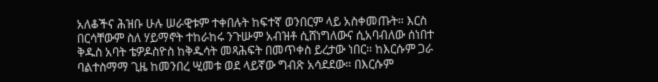አለቆችና ሕዝቡ ሁሉ ሠራዊቱም ተቀበሉት ከፍተኛ ወንበርም ላይ አስቀመጡት። እርስ በርሳቸውም ስለ ሃይማኖት ተከራከሩ ንጉሡም አብዝቶ ሲሸነግለውና ሲአባብለው ሰነበተ ቅዱስ አባት ቴዎዶስዮስ ከቅዱሳት መጻሕፍት በመጥቀስ ይረታው ነበር። ከእርሱም ጋራ ባልተስማማ ጊዜ ከመንበረ ሢመቱ ወደ ላይኛው ግብጽ አሳደደው። በእርሱም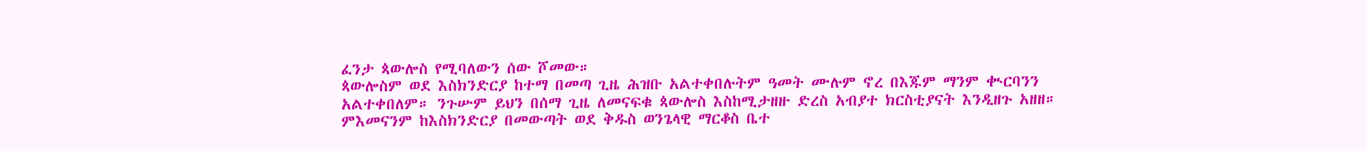ፈንታ ጳውሎስ የሚባለውን ሰው ሾመው።
ጳውሎስም ወደ እስክንድርያ ከተማ በመጣ ጊዜ ሕዝቡ አልተቀበሉትም ዓመት ሙሉም ኖረ በእጁም ማንም ቊርባንን አልተቀበለም። ንጉሡም ይህን በሰማ ጊዜ ለመናፍቁ ጳውሎስ እስከሚታዘዙ ድረስ አብያተ ክርስቲያናት እንዲዘጉ አዘዘ። ምእመናንም ከእስክንድርያ በመውጣት ወደ ቅዱስ ወንጌላዊ ማርቆስ ቤተ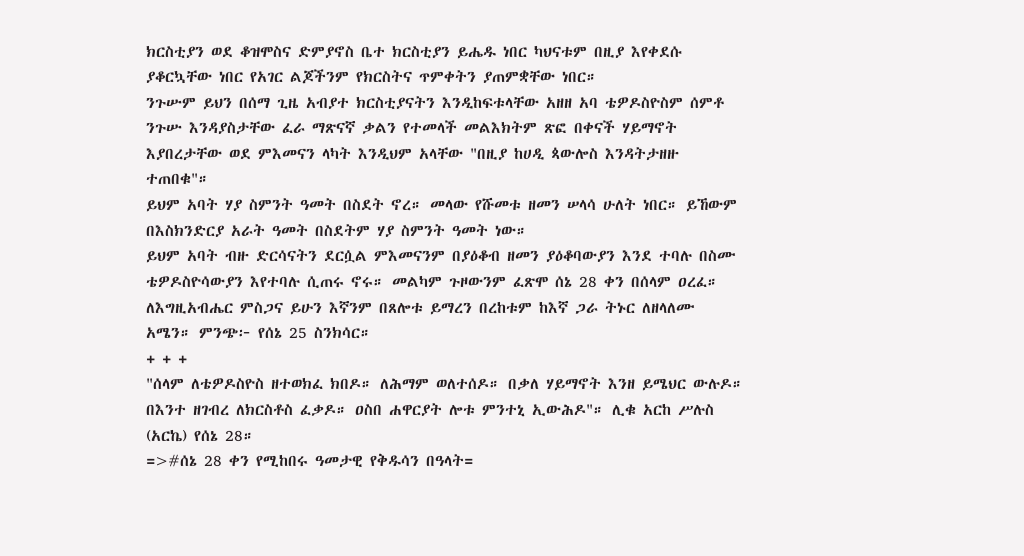ክርስቲያን ወደ ቆዝሞስና ድምያኖስ ቤተ ክርስቲያን ይሔዱ ነበር ካህናቱም በዚያ እየቀደሱ ያቆርኳቸው ነበር የአገር ልጆችንም የክርስትና ጥምቀትን ያጠምቋቸው ነበር።
ንጉሡም ይህን በሰማ ጊዜ አብያተ ክርስቲያናትን እንዲከፍቱላቸው አዘዘ አባ ቴዎዶስዮስም ሰምቶ ንጉሡ እንዳያስታቸው ፈራ ማጽናኛ ቃልን የተመላች መልእክትም ጽፎ በቀናች ሃይማኖት እያበረታቸው ወደ ምእመናን ላካት እንዲህም አላቸው "በዚያ ከሀዲ ጳውሎስ እንዳትታዘዙ ተጠበቁ"።
ይህም አባት ሃያ ስምንት ዓመት በስደት ኖረ። መላው የሹመቱ ዘመን ሠላሳ ሁለት ነበር። ይኸውም በእስክንድርያ አራት ዓመት በስደትም ሃያ ስምንት ዓመት ነው።
ይህም አባት ብዙ ድርሳናትን ደርሷል ምእመናንም በያዕቆብ ዘመን ያዕቆባውያን እንደ ተባሉ በስሙ ቴዎዶስዮሳውያን እየተባሉ ሲጠሩ ኖሩ። መልካም ጉዞውንም ፈጽሞ ሰኔ 28 ቀን በሰላም ዐረፈ። ለእግዚአብሔር ምስጋና ይሁን እኛንም በጸሎቱ ይማረን በረከቱም ከእኛ ጋራ ትኑር ለዘላለሙ አሜን። ምንጭ፦ የሰኔ 25 ስንክሳር።
+ + +
"ሰላም ለቴዎዶስዮስ ዘተወክፈ ክበዶ። ለሕማም ወለተሰዶ። በቃለ ሃይማኖት እንዘ ይሜህር ውሉዶ። በእንተ ዘገብረ ለክርስቶስ ፈቃዶ። ዐስበ ሐዋርያት ሎቱ ምንተኒ ኢውሕዶ"። ሊቁ አርከ ሥሉስ (አርኬ) የሰኔ 28።
=>#ሰኔ 28 ቀን የሚከበሩ ዓመታዊ የቅዱሳን በዓላት=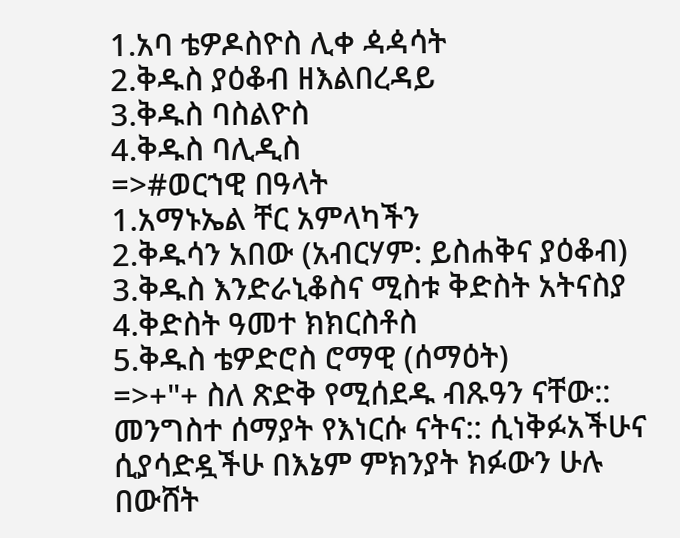1.አባ ቴዎዶስዮስ ሊቀ ዻዻሳት
2.ቅዱስ ያዕቆብ ዘእልበረዳይ
3.ቅዱስ ባስልዮስ
4.ቅዱስ ባሊዲስ
=>#ወርኀዊ በዓላት
1.አማኑኤል ቸር አምላካችን
2.ቅዱሳን አበው (አብርሃም: ይስሐቅና ያዕቆብ)
3.ቅዱስ እንድራኒቆስና ሚስቱ ቅድስት አትናስያ
4.ቅድስት ዓመተ ክክርስቶስ
5.ቅዱስ ቴዎድሮስ ሮማዊ (ሰማዕት)
=>+"+ ስለ ጽድቅ የሚሰደዱ ብጹዓን ናቸው:: መንግስተ ሰማያት የእነርሱ ናትና:: ሲነቅፉአችሁና ሲያሳድዷችሁ በእኔም ምክንያት ክፉውን ሁሉ በውሸት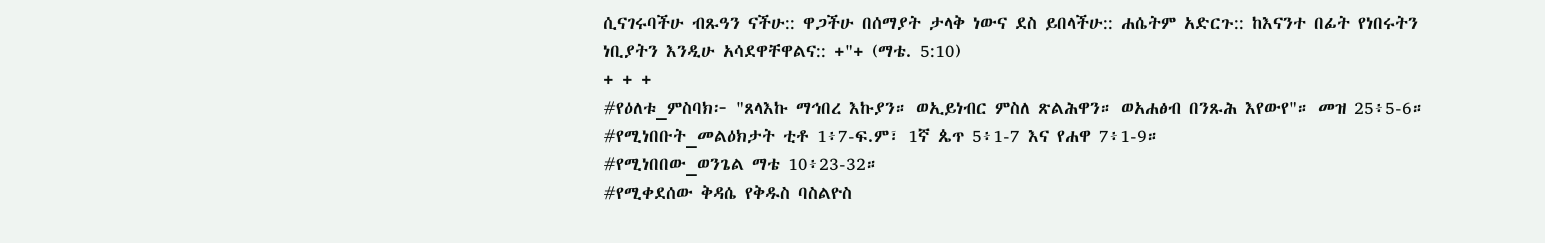ሲናገሩባችሁ ብጹዓን ናችሁ:: ዋጋችሁ በሰማያት ታላቅ ነውና ደስ ይበላችሁ:: ሐሴትም አድርጉ:: ከእናንተ በፊት የነበሩትን ነቢያትን እንዲሁ አሳደዋቸዋልና:: +"+ (ማቴ. 5:10)
+ + +
#የዕለቱ_ምስባክ፦ "ጸላእኩ ማኅበረ እኩያን። ወኢይነብር ምስለ ጽልሕዋን። ወአሐፅብ በንጹሕ እየውየ"። መዝ 25፥5-6።
#የሚነበቡት_መልዕክታት ቲቶ 1፥7-ፍ.ም፣ 1ኛ ጴጥ 5፥1-7 እና የሐዋ 7፥1-9።
#የሚነበበው_ወንጌል ማቴ 10፥23-32።
#የሚቀደሰው ቅዳሴ የቅዱስ ባስልዮስ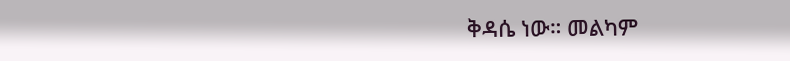ቅዳሴ ነው። መልካም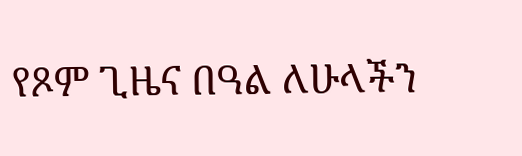የጾም ጊዜና በዓል ለሁላችን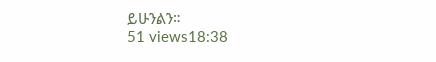ይሁንልን።
51 views18:38